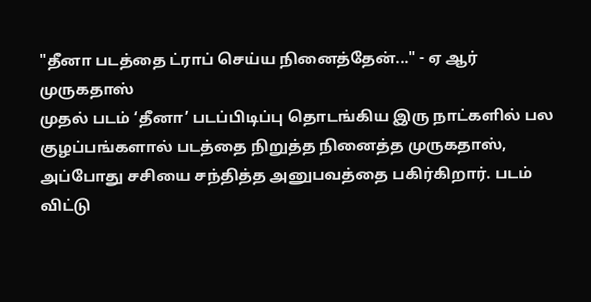"தீனா படத்தை ட்ராப் செய்ய நினைத்தேன்..." - ஏ ஆர் முருகதாஸ்
முதல் படம் ‘தீனா’ படப்பிடிப்பு தொடங்கிய இரு நாட்களில் பல குழப்பங்களால் படத்தை நிறுத்த நினைத்த முருகதாஸ், அப்போது சசியை சந்தித்த அனுபவத்தை பகிர்கிறார். படம் விட்டு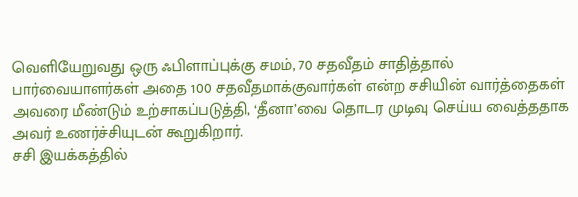வெளியேறுவது ஒரு ஃபிளாப்புக்கு சமம், 70 சதவீதம் சாதித்தால் பார்வையாளர்கள் அதை 100 சதவீதமாக்குவார்கள் என்ற சசியின் வார்த்தைகள் அவரை மீண்டும் உற்சாகப்படுத்தி, ‘தீனா’வை தொடர முடிவு செய்ய வைத்ததாக அவர் உணர்ச்சியுடன் கூறுகிறார்.
சசி இயக்கத்தில்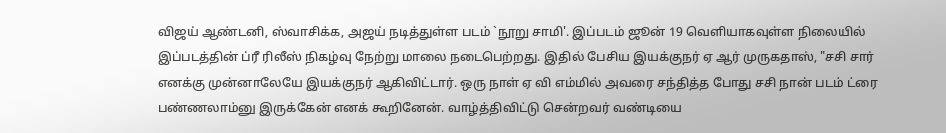விஜய் ஆண்டனி, ஸ்வாசிக்க, அஜய் நடித்துள்ள படம் `நூறு சாமி'. இப்படம் ஜூன் 19 வெளியாகவுள்ள நிலையில் இப்படத்தின் ப்ரீ ரிலீஸ் நிகழ்வு நேற்று மாலை நடைபெற்றது. இதில் பேசிய இயக்குநர் ஏ ஆர் முருகதாஸ், "சசி சார் எனக்கு முன்னாலேயே இயக்குநர் ஆகிவிட்டார். ஒரு நாள் ஏ வி எம்மில் அவரை சந்தித்த போது சசி நான் படம் ட்ரை பண்ணலாம்னு இருக்கேன் எனக் கூறினேன். வாழ்த்திவிட்டு சென்றவர் வண்டியை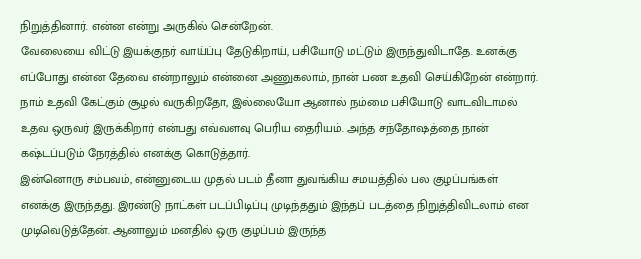நிறுத்தினார். என்ன என்று அருகில் சென்றேன்.
வேலையை விட்டு இயக்குநர் வாய்ப்பு தேடுகிறாய், பசியோடு மட்டும் இருந்துவிடாதே. உனக்கு எப்போது என்ன தேவை என்றாலும் என்னை அணுகலாம், நான் பண உதவி செய்கிறேன் என்றார். நாம் உதவி கேட்கும் சூழல் வருகிறதோ, இல்லையோ ஆனால் நம்மை பசியோடு வாடவிடாமல் உதவ ஒருவர் இருக்கிறார் என்பது எவ்வளவு பெரிய தைரியம். அந்த சந்தோஷத்தை நான் கஷ்டப்படும் நேரத்தில் எனக்கு கொடுத்தார்.
இன்னொரு சம்பவம், என்னுடைய முதல் படம் தீனா துவங்கிய சமயத்தில் பல குழப்பங்கள் எனக்கு இருந்தது. இரண்டு நாட்கள் படப்பிடிப்பு முடிந்ததும் இந்தப் படத்தை நிறுத்திவிடலாம் என முடிவெடுத்தேன். ஆனாலும் மனதில் ஒரு குழப்பம் இருந்த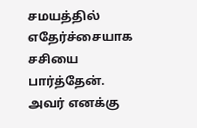சமயத்தில் எதேர்ச்சையாக சசியை பார்த்தேன். அவர் எனக்கு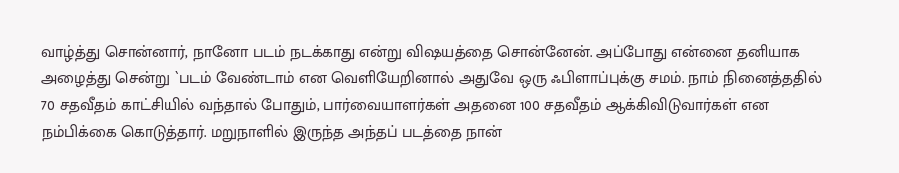வாழ்த்து சொன்னார், நானோ படம் நடக்காது என்று விஷயத்தை சொன்னேன். அப்போது என்னை தனியாக அழைத்து சென்று `படம் வேண்டாம் என வெளியேறினால் அதுவே ஒரு ஃபிளாப்புக்கு சமம். நாம் நினைத்ததில் 70 சதவீதம் காட்சியில் வந்தால் போதும், பார்வையாளர்கள் அதனை 100 சதவீதம் ஆக்கிவிடுவார்கள் என நம்பிக்கை கொடுத்தார். மறுநாளில் இருந்த அந்தப் படத்தை நான்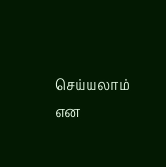செய்யலாம் என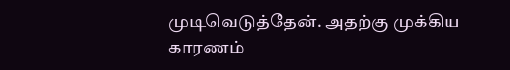முடிவெடுத்தேன். அதற்கு முக்கிய காரணம்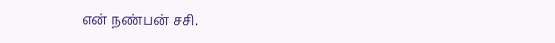என் நண்பன் சசி.